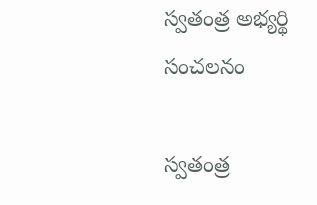స్వతంత్ర అభ్యర్థి సంచలనం

స్వతంత్ర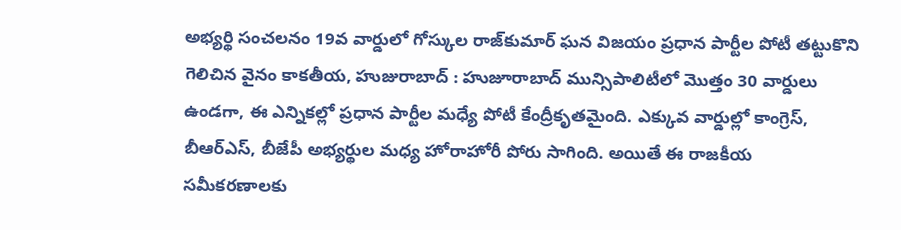అభ్యర్థి సంచలనం 19వ వార్డులో గోస్కుల రాజ్‌కుమార్ ఘన విజయం ప్రధాన పార్టీల పోటీ త‌ట్టుకొని గెలిచిన వైనం కాకతీయ, హుజురాబాద్ : హుజూరాబాద్ మున్సిపాలిటీలో మొత్తం 30 వార్డులు ఉండగా, ఈ ఎన్నికల్లో ప్రధాన పార్టీల మధ్యే పోటీ కేంద్రీకృతమైంది. ఎక్కువ వార్డుల్లో కాంగ్రెస్, బీఆర్‌ఎస్, బీజేపీ అభ్యర్థుల మధ్య హోరాహోరీ పోరు సాగింది. అయితే ఈ రాజకీయ సమీకరణాలకు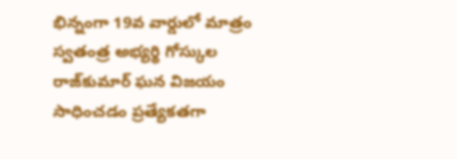భిన్నంగా 19వ వార్డులో మాత్రం స్వతంత్ర అభ్యర్థి గోస్కుల రాజ్‌కుమార్ ఘన విజయం సాధించడం ప్రత్యేకతగా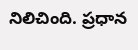నిలిచింది. ప్రధాన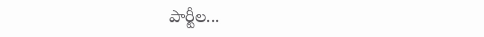పార్టీల...